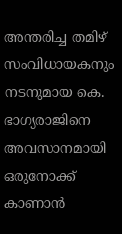അന്തരിച്ച തമിഴ് സംവിധായകനും നടനുമായ കെ. ഭാഗ്യരാജിനെ അവസാനമായി ഒരുനോക്ക് കാണാൻ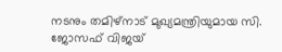നടനും തമിഴ്നാട് മുഖ്യമന്ത്രിയുമായ സി. ജോസഫ് വിജയ്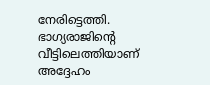നേരിട്ടെത്തി. ഭാഗ്യരാജിന്റെ വീട്ടിലെത്തിയാണ് അദ്ദേഹം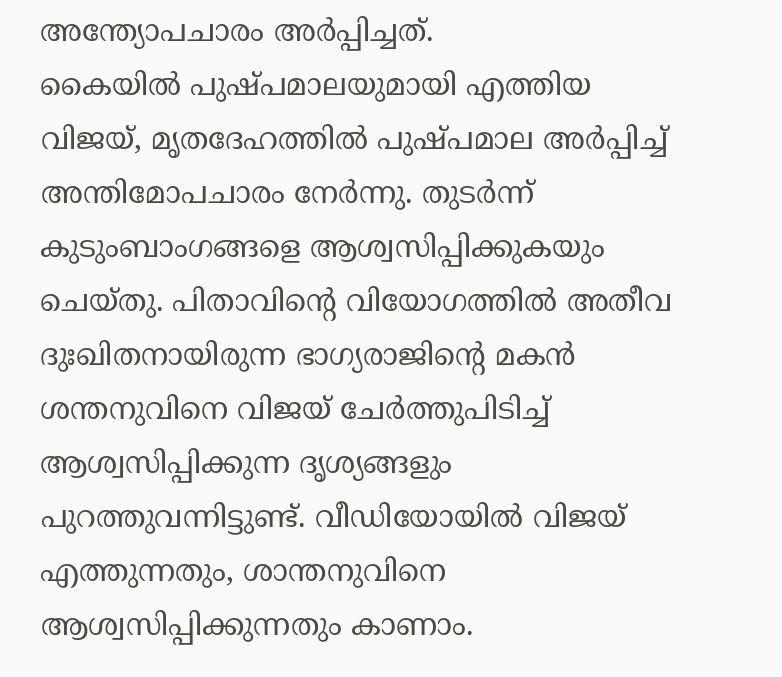അന്ത്യോപചാരം അർപ്പിച്ചത്.
കൈയിൽ പുഷ്പമാലയുമായി എത്തിയ വിജയ്, മൃതദേഹത്തിൽ പുഷ്പമാല അർപ്പിച്ച് അന്തിമോപചാരം നേർന്നു. തുടർന്ന് കുടുംബാംഗങ്ങളെ ആശ്വസിപ്പിക്കുകയും ചെയ്തു. പിതാവിന്റെ വിയോഗത്തിൽ അതീവ ദുഃഖിതനായിരുന്ന ഭാഗ്യരാജിന്റെ മകൻ ശന്തനുവിനെ വിജയ് ചേർത്തുപിടിച്ച് ആശ്വസിപ്പിക്കുന്ന ദൃശ്യങ്ങളും പുറത്തുവന്നിട്ടുണ്ട്. വീഡിയോയിൽ വിജയ് എത്തുന്നതും, ശാന്തനുവിനെ ആശ്വസിപ്പിക്കുന്നതും കാണാം.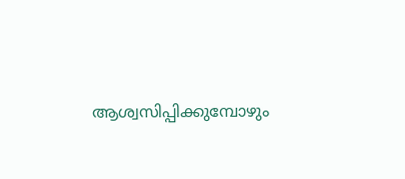ആശ്വസിപ്പിക്കുമ്പോഴും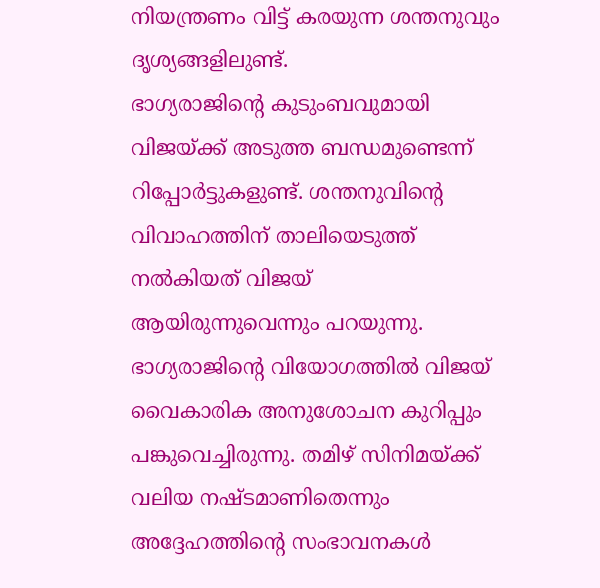നിയന്ത്രണം വിട്ട് കരയുന്ന ശന്തനുവും ദൃശ്യങ്ങളിലുണ്ട്.
ഭാഗ്യരാജിന്റെ കുടുംബവുമായി വിജയ്ക്ക് അടുത്ത ബന്ധമുണ്ടെന്ന് റിപ്പോർട്ടുകളുണ്ട്. ശന്തനുവിന്റെ വിവാഹത്തിന് താലിയെടുത്ത് നൽകിയത് വിജയ് ആയിരുന്നുവെന്നും പറയുന്നു. ഭാഗ്യരാജിന്റെ വിയോഗത്തിൽ വിജയ് വൈകാരിക അനുശോചന കുറിപ്പും പങ്കുവെച്ചിരുന്നു. തമിഴ് സിനിമയ്ക്ക് വലിയ നഷ്ടമാണിതെന്നും അദ്ദേഹത്തിന്റെ സംഭാവനകൾ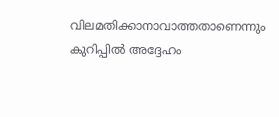വിലമതിക്കാനാവാത്തതാണെന്നും കുറിപ്പിൽ അദ്ദേഹം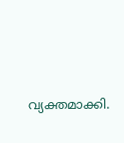വ്യക്തമാക്കി.